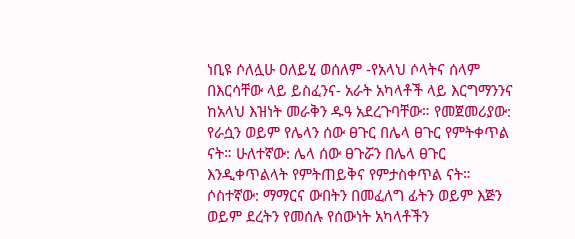ነቢዩ ሶለሏሁ ዐለይሂ ወሰለም -የአላህ ሶላትና ሰላም በእርሳቸው ላይ ይስፈንና- አራት አካላቶች ላይ እርግማንንና ከአላህ እዝነት መራቅን ዱዓ አደረጉባቸው። የመጀመሪያው: የራሷን ወይም የሌላን ሰው ፀጉር በሌላ ፀጉር የምትቀጥል ናት። ሁለተኛው: ሌላ ሰው ፀጉሯን በሌላ ፀጉር እንዲቀጥልላት የምትጠይቅና የምታስቀጥል ናት። ሶስተኛው: ማማርና ውበትን በመፈለግ ፊትን ወይም እጅን ወይም ደረትን የመሰሉ የሰውነት አካላቶችን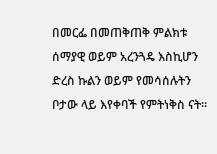በመርፌ በመጠቅጠቅ ምልክቱ ሰማያዊ ወይም አረንጓዴ እስኪሆን ድረስ ኩልን ወይም የመሳሰሉትን ቦታው ላይ እየቀባች የምትነቅስ ናት።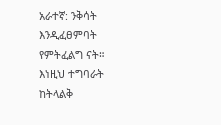አራተኛ: ንቅሳት እንዲፈፀምባት የምትፈልግ ናት። እነዚህ ተግባራት ከትላልቅ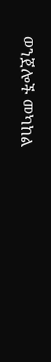ወንጀሎች መካከል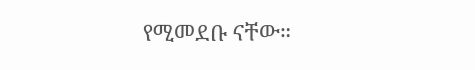የሚመደቡ ናቸው።